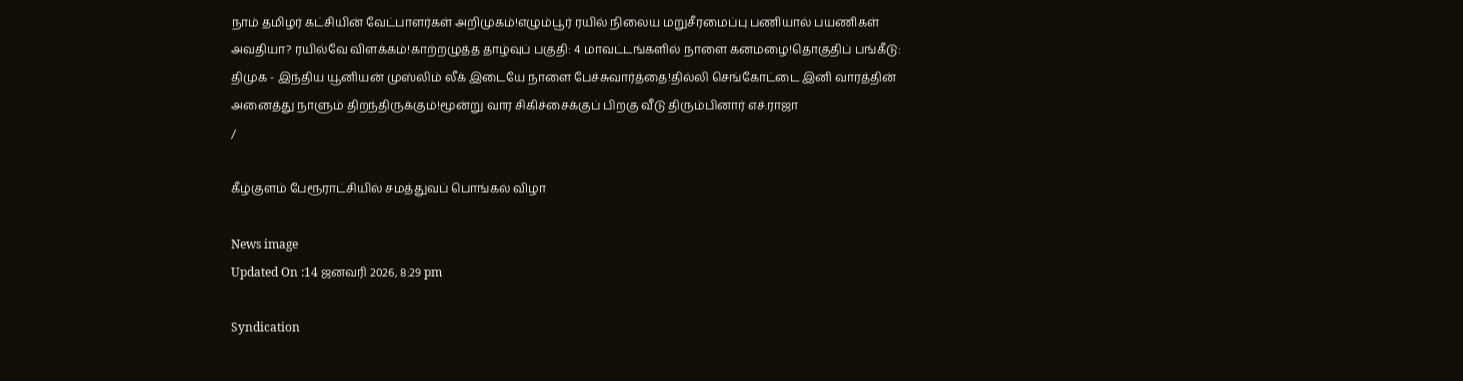நாம் தமிழர் கட்சியின் வேட்பாளர்கள் அறிமுகம்!எழும்பூர் ரயில் நிலைய மறுசீரமைப்பு பணியால் பயணிகள் அவதியா? ரயில்வே விளக்கம்!காற்றழுத்த தாழ்வுப் பகுதி: 4 மாவட்டங்களில் நாளை கனமழை!தொகுதிப் பங்கீடு: திமுக - இந்திய யூனியன் முஸ்லிம் லீக் இடையே நாளை பேச்சுவார்த்தை!தில்லி செங்கோட்டை இனி வாரத்தின் அனைத்து நாளும் திறந்திருக்கும்!மூன்று வார சிகிச்சைக்குப் பிறகு வீடு திரும்பினார் எச்.ராஜா
/

கீழ்குளம் பேரூராட்சியில் சமத்துவப் பொங்கல் விழா

News image
Updated On :14 ஜனவரி 2026, 8:29 pm

Syndication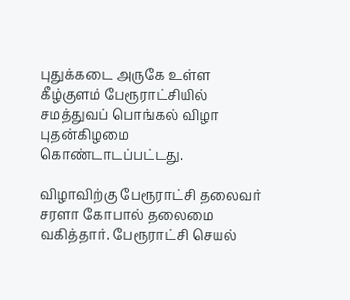புதுக்கடை அருகே உள்ள கீழ்குளம் பேரூராட்சியில் சமத்துவப் பொங்கல் விழா புதன்கிழமை கொண்டாடப்பட்டது.

விழாவிற்கு பேரூராட்சி தலைவர் சரளா கோபால் தலைமை வகித்தார். பேரூராட்சி செயல்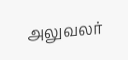அலுவலர்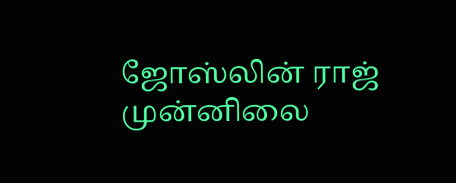ஜோஸ்லின் ராஜ் முன்னிலை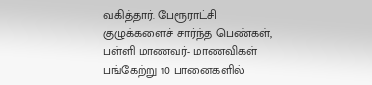வகித்தார். பேரூராட்சி குழுக்களைச் சார்ந்த பெண்கள், பள்ளி மாணவர்- மாணவிகள் பங்கேற்று 10 பானைகளில்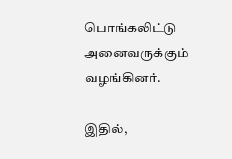பொங்கலிட்டு அனைவருக்கும் வழங்கினர்.

இதில்,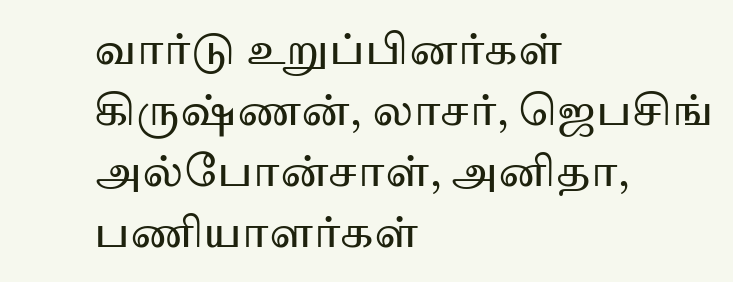வார்டு உறுப்பினர்கள் கிருஷ்ணன், லாசர், ஜெபசிங் அல்போன்சாள், அனிதா, பணியாளர்கள்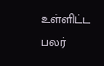உள்ளிட்ட பலர்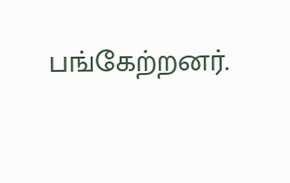பங்கேற்றனர்.